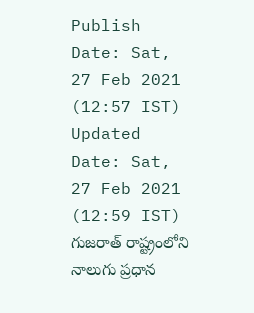Publish Date: Sat, 27 Feb 2021 (12:57 IST)
Updated Date: Sat, 27 Feb 2021 (12:59 IST)
గుజరాత్ రాష్ట్రంలోని నాలుగు ప్రధాన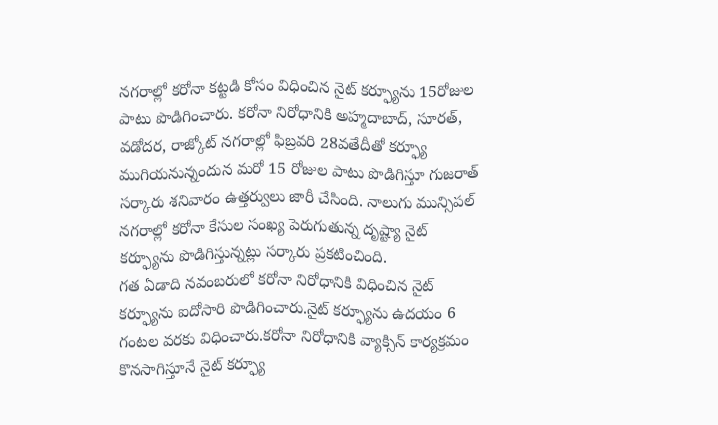నగరాల్లో కరోనా కట్టడి కోసం విధించిన నైట్ కర్ఫ్యూను 15రోజుల పాటు పొడిగించారు. కరోనా నిరోధానికి అహ్మదాబాద్, సూరత్, వడోదర, రాజ్కోట్ నగరాల్లో ఫిబ్రవరి 28వతేదీతో కర్ఫ్యూ ముగియనున్నందున మరో 15 రోజుల పాటు పొడిగిస్తూ గుజరాత్ సర్కారు శనివారం ఉత్తర్వులు జారీ చేసింది. నాలుగు మున్సిపల్ నగరాల్లో కరోనా కేసుల సంఖ్య పెరుగుతున్న దృష్ట్యా నైట్ కర్ఫ్యూను పొడిగిస్తున్నట్లు సర్కారు ప్రకటించింది.
గత ఏడాది నవంబరులో కరోనా నిరోధానికి విధించిన నైట్ కర్ఫ్యూను ఐదోసారి పొడిగించారు.నైట్ కర్ఫ్యూను ఉదయం 6 గంటల వరకు విధించారు.కరోనా నిరోధానికి వ్యాక్సిన్ కార్యక్రమం కొనసాగిస్తూనే నైట్ కర్ఫ్యూ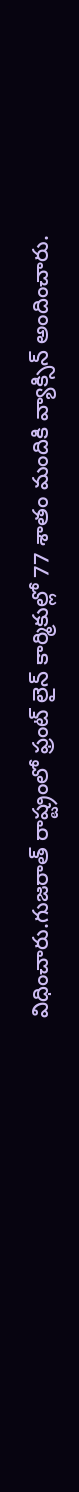విధించారు.గుజరాత్ రాష్ట్రంలో ఫ్రంట్ లైన్ కార్మికుల్లో 77 శాతం మందికి వ్యాక్సిన్ అందించారు.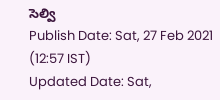సెల్వి
Publish Date: Sat, 27 Feb 2021 (12:57 IST)
Updated Date: Sat,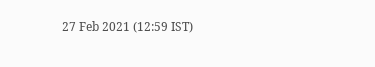27 Feb 2021 (12:59 IST)